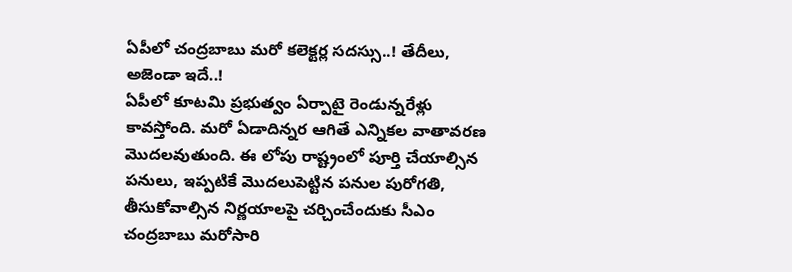ఏపీలో చంద్రబాబు మరో కలెక్టర్ల సదస్సు..! తేదీలు, అజెండా ఇదే..!
ఏపీలో కూటమి ప్రభుత్వం ఏర్పాటై రెండున్నరేళ్లు కావస్తోంది. మరో ఏడాదిన్నర ఆగితే ఎన్నికల వాతావరణ మొదలవుతుంది. ఈ లోపు రాష్ట్రంలో పూర్తి చేయాల్సిన పనులు, ఇప్పటికే మొదలుపెట్టిన పనుల పురోగతి, తీసుకోవాల్సిన నిర్ణయాలపై చర్చించేందుకు సీఎం చంద్రబాబు మరోసారి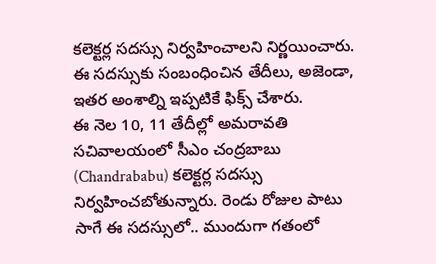కలెక్టర్ల సదస్సు నిర్వహించాలని నిర్ణయించారు. ఈ సదస్సుకు సంబంధించిన తేదీలు, అజెండా, ఇతర అంశాల్ని ఇప్పటికే ఫిక్స్ చేశారు.
ఈ నెల 10, 11 తేదీల్లో అమరావతి సచివాలయంలో సీఎం చంద్రబాబు (Chandrababu) కలెక్టర్ల సదస్సు నిర్వహించబోతున్నారు. రెండు రోజుల పాటు సాగే ఈ సదస్సులో.. ముందుగా గతంలో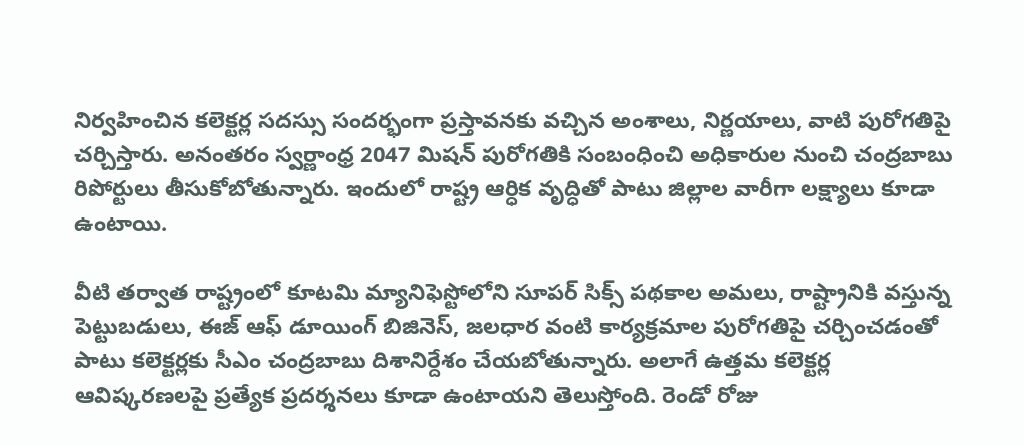నిర్వహించిన కలెక్టర్ల సదస్సు సందర్భంగా ప్రస్తావనకు వచ్చిన అంశాలు, నిర్ణయాలు, వాటి పురోగతిపై చర్చిస్తారు. అనంతరం స్వర్ణాంధ్ర 2047 మిషన్ పురోగతికి సంబంధించి అధికారుల నుంచి చంద్రబాబు రిపోర్టులు తీసుకోబోతున్నారు. ఇందులో రాష్ట్ర ఆర్ధిక వృద్ధితో పాటు జిల్లాల వారీగా లక్ష్యాలు కూడా ఉంటాయి.

వీటి తర్వాత రాష్ట్రంలో కూటమి మ్యానిఫెస్టోలోని సూపర్ సిక్స్ పథకాల అమలు, రాష్ట్రానికి వస్తున్న పెట్టుబడులు, ఈజ్ ఆఫ్ డూయింగ్ బిజినెస్, జలధార వంటి కార్యక్రమాల పురోగతిపై చర్చించడంతో పాటు కలెక్టర్లకు సీఎం చంద్రబాబు దిశానిర్దేశం చేయబోతున్నారు. అలాగే ఉత్తమ కలెక్టర్ల ఆవిష్కరణలపై ప్రత్యేక ప్రదర్శనలు కూడా ఉంటాయని తెలుస్తోంది. రెండో రోజు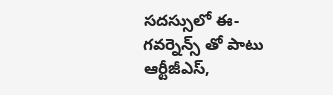సదస్సులో ఈ-గవర్నెన్స్ తో పాటు ఆర్టీజీఎస్,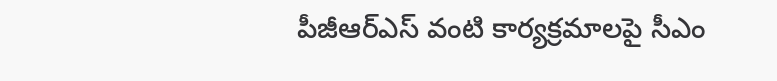పీజీఆర్ఎస్ వంటి కార్యక్రమాలపై సీఎం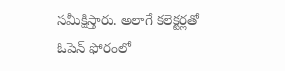సమీక్షిస్తారు. అలాగే కలెక్టర్లతో ఓపెన్ ఫోరంలో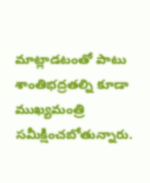మాట్లాడటంతో పాటు శాంతిభద్రతల్ని కూడా ముఖ్యమంత్రి సమీక్షించబోతున్నారు.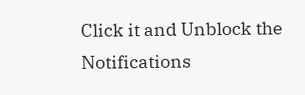Click it and Unblock the Notifications